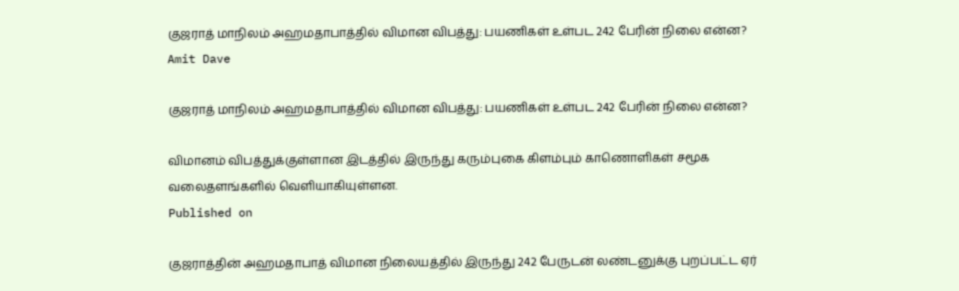குஜராத் மாநிலம் அஹமதாபாத்தில் விமான விபத்து: பயணிகள் உள்பட 242 பேரின் நிலை என்ன?
Amit Dave

குஜராத் மாநிலம் அஹமதாபாத்தில் விமான விபத்து: பயணிகள் உள்பட 242 பேரின் நிலை என்ன?

விமானம் விபத்துக்குள்ளான இடத்தில் இருந்து கரும்புகை கிளம்பும் காணொளிகள் சமூக வலைதளங்களில் வெளியாகியுள்ளன.
Published on

குஜராத்தின் அஹமதாபாத் விமான நிலையத்தில் இருந்து 242 பேருடன் லண்டனுக்கு புறப்பட்ட ஏர்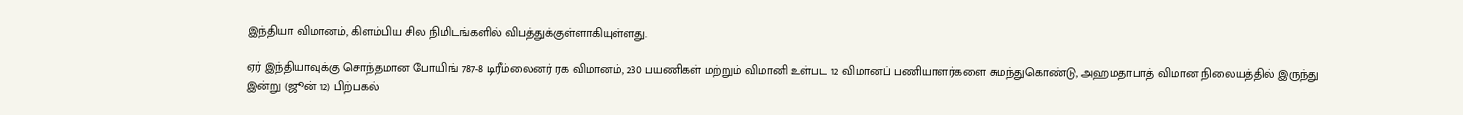இந்தியா விமானம், கிளம்பிய சில நிமிடங்களில் விபத்துக்குள்ளாகியுள்ளது.

ஏர் இந்தியாவுக்கு சொந்தமான போயிங் 787-8 டிரீம்லைனர் ரக விமானம், 230 பயணிகள் மற்றும் விமானி உள்பட 12 விமானப் பணியாளர்களை சுமந்துகொண்டு, அஹமதாபாத் விமான நிலையத்தில் இருந்து இன்று (ஜூன் 12) பிற்பகல்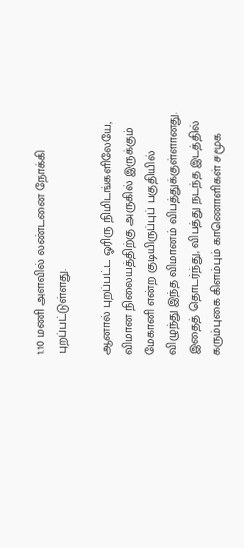1.10 மணி அளவில் லண்டனை நோக்கி புறப்பட்டுள்ளது.

ஆனால் புறப்பட்ட ஓரிரு நிமிடங்களிலேயே, விமான நிலையத்திற்கு அருகில் இருக்கும் மேகானி என்ற குடியிருப்புப் பகுதியில் விழுந்து இந்த விமானம் விபத்துக்குள்ளானது. இதைத் தொடர்ந்து, விபத்து நடந்த இடத்தில் கரும்புகை கிளம்பும் காணொளிகள் சமூக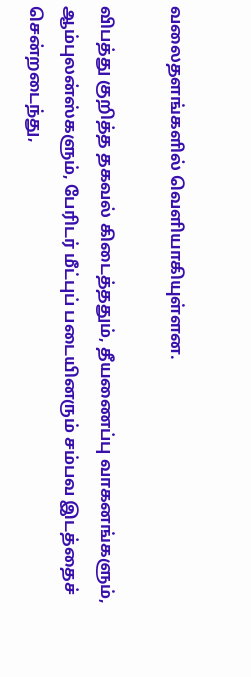வலைதளங்களில் வெளியாகியுள்ளன.

விபத்து குறித்த தகவல் கிடைத்ததும், தீயணைப்பு வாகனங்களும், ஆம்புலன்ஸ்களும், பேரிடர் மீட்புப் படையினரும் சம்பவ இடத்தைச் சென்றடைந்து,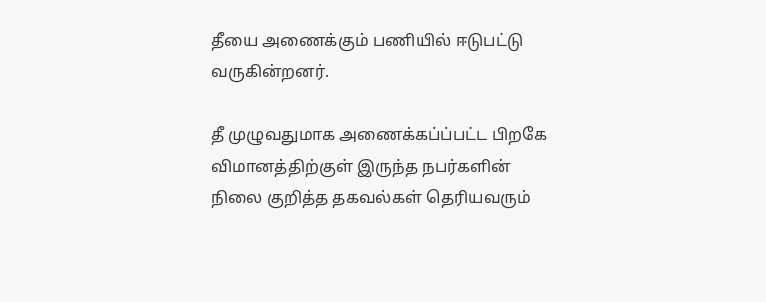தீயை அணைக்கும் பணியில் ஈடுபட்டு வருகின்றனர்.

தீ முழுவதுமாக அணைக்கப்ப்பட்ட பிறகே விமானத்திற்குள் இருந்த நபர்களின் நிலை குறித்த தகவல்கள் தெரியவரும்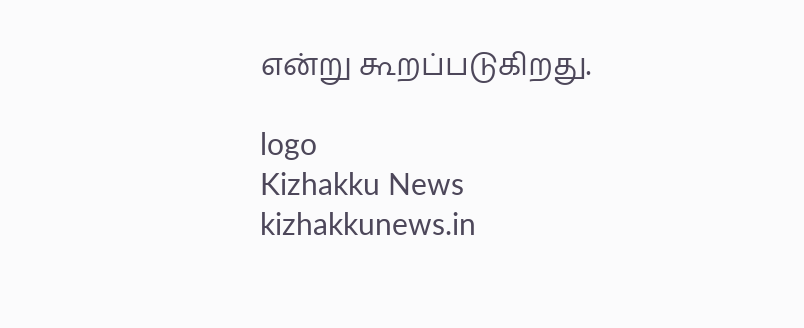என்று கூறப்படுகிறது.

logo
Kizhakku News
kizhakkunews.in